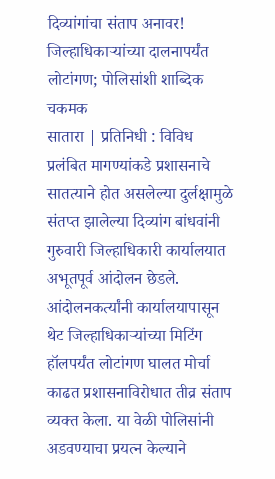दिव्यांगांचा संताप अनावर! जिल्हाधिकाऱ्यांच्या दालनापर्यंत लोटांगण; पोलिसांशी शाब्दिक चकमक
सातारा | प्रतिनिधी : विविध प्रलंबित मागण्यांकडे प्रशासनाचे सातत्याने होत असलेल्या दुर्लक्षामुळे संतप्त झालेल्या दिव्यांग बांधवांनी गुरुवारी जिल्हाधिकारी कार्यालयात अभूतपूर्व आंदोलन छेडले. आंदोलनकर्त्यांनी कार्यालयापासून थेट जिल्हाधिकाऱ्यांच्या मिटिंग हॉलपर्यंत लोटांगण घालत मोर्चा काढत प्रशासनाविरोधात तीव्र संताप व्यक्त केला. या वेळी पोलिसांनी अडवण्याचा प्रयत्न केल्याने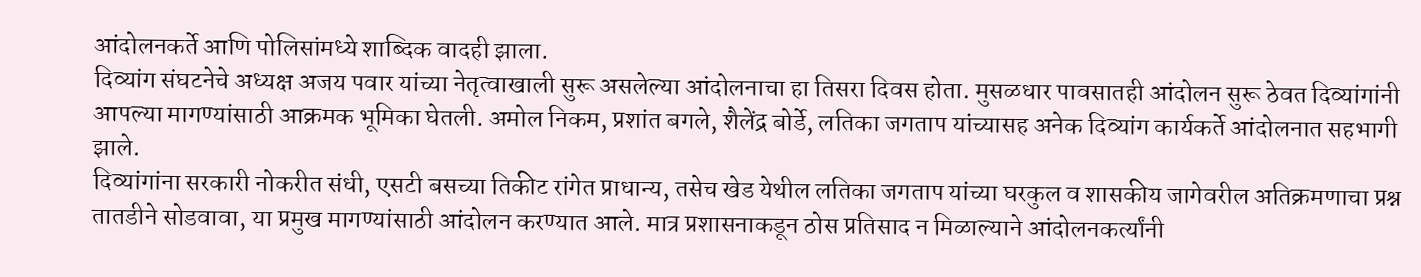आंदोलनकर्ते आणि पोलिसांमध्ये शाब्दिक वादही झाला.
दिव्यांग संघटनेचे अध्यक्ष अजय पवार यांच्या नेतृत्वाखाली सुरू असलेल्या आंदोलनाचा हा तिसरा दिवस होता. मुसळधार पावसातही आंदोलन सुरू ठेवत दिव्यांगांनी आपल्या मागण्यांसाठी आक्रमक भूमिका घेतली. अमोल निकम, प्रशांत बगले, शैलेंद्र बोर्डे, लतिका जगताप यांच्यासह अनेक दिव्यांग कार्यकर्ते आंदोलनात सहभागी झाले.
दिव्यांगांना सरकारी नोकरीत संधी, एसटी बसच्या तिकीट रांगेत प्राधान्य, तसेच खेड येथील लतिका जगताप यांच्या घरकुल व शासकीय जागेवरील अतिक्रमणाचा प्रश्न तातडीने सोडवावा, या प्रमुख मागण्यांसाठी आंदोलन करण्यात आले. मात्र प्रशासनाकडून ठोस प्रतिसाद न मिळाल्याने आंदोलनकर्त्यांनी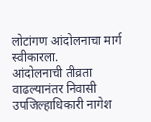लोटांगण आंदोलनाचा मार्ग स्वीकारला.
आंदोलनाची तीव्रता वाढल्यानंतर निवासी उपजिल्हाधिकारी नागेश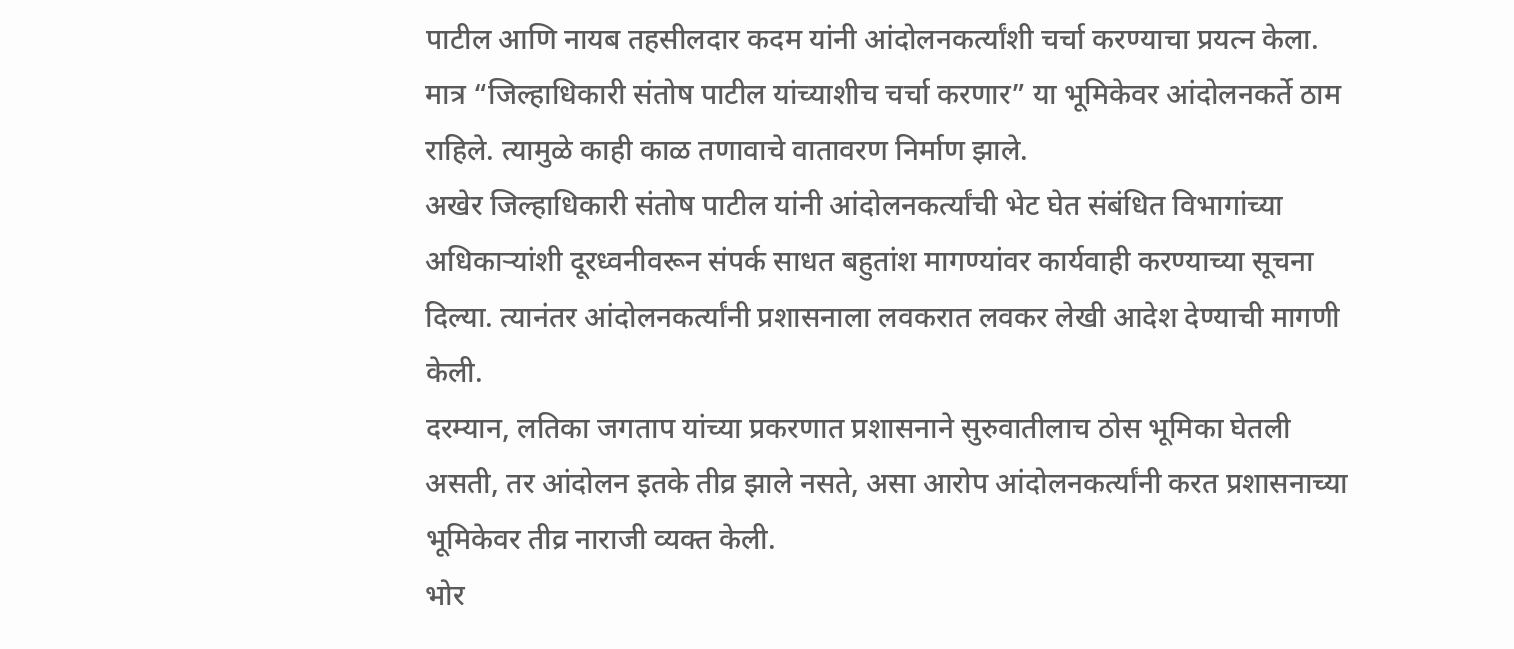पाटील आणि नायब तहसीलदार कदम यांनी आंदोलनकर्त्यांशी चर्चा करण्याचा प्रयत्न केला. मात्र “जिल्हाधिकारी संतोष पाटील यांच्याशीच चर्चा करणार” या भूमिकेवर आंदोलनकर्ते ठाम राहिले. त्यामुळे काही काळ तणावाचे वातावरण निर्माण झाले.
अखेर जिल्हाधिकारी संतोष पाटील यांनी आंदोलनकर्त्यांची भेट घेत संबंधित विभागांच्या अधिकाऱ्यांशी दूरध्वनीवरून संपर्क साधत बहुतांश मागण्यांवर कार्यवाही करण्याच्या सूचना दिल्या. त्यानंतर आंदोलनकर्त्यांनी प्रशासनाला लवकरात लवकर लेखी आदेश देण्याची मागणी केली.
दरम्यान, लतिका जगताप यांच्या प्रकरणात प्रशासनाने सुरुवातीलाच ठोस भूमिका घेतली असती, तर आंदोलन इतके तीव्र झाले नसते, असा आरोप आंदोलनकर्त्यांनी करत प्रशासनाच्या भूमिकेवर तीव्र नाराजी व्यक्त केली.
भोर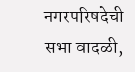नगरपरिषदेची सभा वादळी,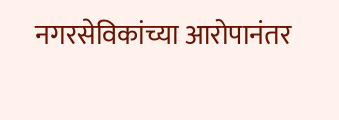नगरसेविकांच्या आरोपानंतर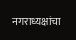नगराध्यक्षांचा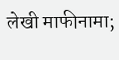लेखी माफीनामा;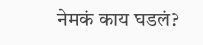नेमकं काय घडलं?